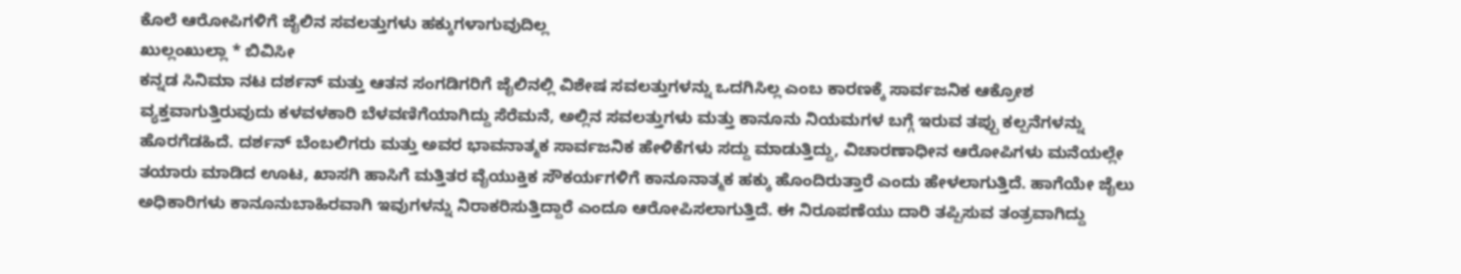ಕೊಲೆ ಆರೋಪಿಗಳಿಗೆ ಜೈಲಿನ ಸವಲತ್ತುಗಳು ಹಕ್ಕುಗಳಾಗುವುದಿಲ್ಲ
ಖುಲ್ಲಂಖುಲ್ಲಾ * ಬಿವಿಸೀ
ಕನ್ನಡ ಸಿನಿಮಾ ನಟ ದರ್ಶನ್ ಮತ್ತು ಆತನ ಸಂಗಡಿಗರಿಗೆ ಜೈಲಿನಲ್ಲಿ ವಿಶೇಷ ಸವಲತ್ತುಗಳನ್ನು ಒದಗಿಸಿಲ್ಲ ಎಂಬ ಕಾರಣಕ್ಕೆ ಸಾರ್ವಜನಿಕ ಆಕ್ರೋಶ ವ್ಯಕ್ತವಾಗುತ್ತಿರುವುದು ಕಳವಳಕಾರಿ ಬೆಳವಣಿಗೆಯಾಗಿದ್ದು ಸೆರೆಮನೆ, ಅಲ್ಲಿನ ಸವಲತ್ತುಗಳು ಮತ್ತು ಕಾನೂನು ನಿಯಮಗಳ ಬಗ್ಗೆ ಇರುವ ತಪ್ಪು ಕಲ್ಪನೆಗಳನ್ನು ಹೊರಗೆಡಹಿದೆ. ದರ್ಶನ್ ಬೆಂಬಲಿಗರು ಮತ್ತು ಅವರ ಭಾವನಾತ್ಮಕ ಸಾರ್ವಜನಿಕ ಹೇಳಿಕೆಗಳು ಸದ್ದು ಮಾಡುತ್ತಿದ್ದು, ವಿಚಾರಣಾಧೀನ ಆರೋಪಿಗಳು ಮನೆಯಲ್ಲೇ ತಯಾರು ಮಾಡಿದ ಊಟ, ಖಾಸಗಿ ಹಾಸಿಗೆ ಮತ್ತಿತರ ವೈಯುಕ್ತಿಕ ಸೌಕರ್ಯಗಳಿಗೆ ಕಾನೂನಾತ್ಮಕ ಹಕ್ಕು ಹೊಂದಿರುತ್ತಾರೆ ಎಂದು ಹೇಳಲಾಗುತ್ತಿದೆ. ಹಾಗೆಯೇ ಜೈಲು ಅಧಿಕಾರಿಗಳು ಕಾನೂನುಬಾಹಿರವಾಗಿ ಇವುಗಳನ್ನು ನಿರಾಕರಿಸುತ್ತಿದ್ದಾರೆ ಎಂದೂ ಆರೋಪಿಸಲಾಗುತ್ತಿದೆ. ಈ ನಿರೂಪಣೆಯು ದಾರಿ ತಪ್ಪಿಸುವ ತಂತ್ರವಾಗಿದ್ದು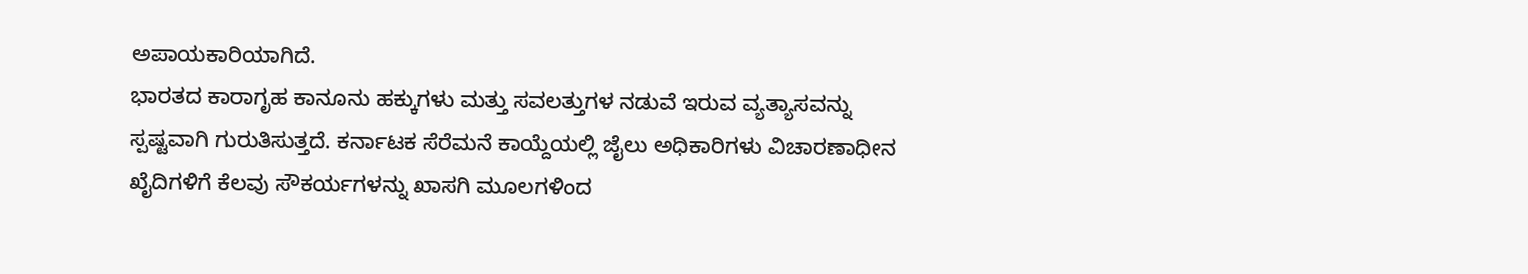ಅಪಾಯಕಾರಿಯಾಗಿದೆ.
ಭಾರತದ ಕಾರಾಗೃಹ ಕಾನೂನು ಹಕ್ಕುಗಳು ಮತ್ತು ಸವಲತ್ತುಗಳ ನಡುವೆ ಇರುವ ವ್ಯತ್ಯಾಸವನ್ನು ಸ್ಪಷ್ಟವಾಗಿ ಗುರುತಿಸುತ್ತದೆ. ಕರ್ನಾಟಕ ಸೆರೆಮನೆ ಕಾಯ್ದೆಯಲ್ಲಿ ಜೈಲು ಅಧಿಕಾರಿಗಳು ವಿಚಾರಣಾಧೀನ ಖೈದಿಗಳಿಗೆ ಕೆಲವು ಸೌಕರ್ಯಗಳನ್ನು ಖಾಸಗಿ ಮೂಲಗಳಿಂದ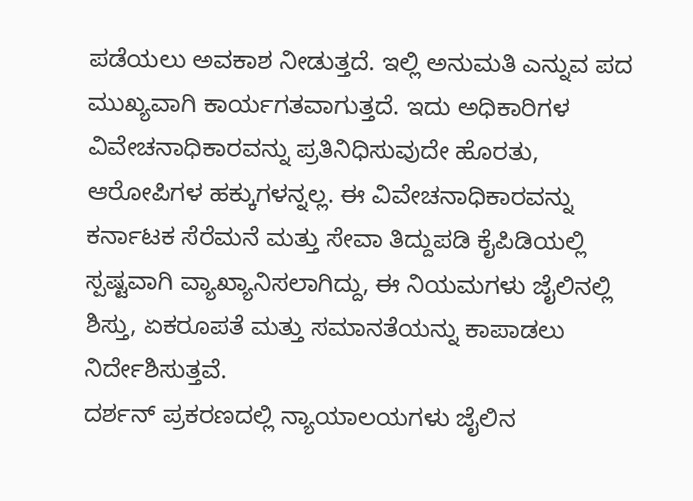ಪಡೆಯಲು ಅವಕಾಶ ನೀಡುತ್ತದೆ. ಇಲ್ಲಿ ಅನುಮತಿ ಎನ್ನುವ ಪದ ಮುಖ್ಯವಾಗಿ ಕಾರ್ಯಗತವಾಗುತ್ತದೆ. ಇದು ಅಧಿಕಾರಿಗಳ ವಿವೇಚನಾಧಿಕಾರವನ್ನು ಪ್ರತಿನಿಧಿಸುವುದೇ ಹೊರತು, ಆರೋಪಿಗಳ ಹಕ್ಕುಗಳನ್ನಲ್ಲ. ಈ ವಿವೇಚನಾಧಿಕಾರವನ್ನು ಕರ್ನಾಟಕ ಸೆರೆಮನೆ ಮತ್ತು ಸೇವಾ ತಿದ್ದುಪಡಿ ಕೈಪಿಡಿಯಲ್ಲಿ ಸ್ಪಷ್ಟವಾಗಿ ವ್ಯಾಖ್ಯಾನಿಸಲಾಗಿದ್ದು, ಈ ನಿಯಮಗಳು ಜೈಲಿನಲ್ಲಿ ಶಿಸ್ತು, ಏಕರೂಪತೆ ಮತ್ತು ಸಮಾನತೆಯನ್ನು ಕಾಪಾಡಲು ನಿರ್ದೇಶಿಸುತ್ತವೆ.
ದರ್ಶನ್ ಪ್ರಕರಣದಲ್ಲಿ ನ್ಯಾಯಾಲಯಗಳು ಜೈಲಿನ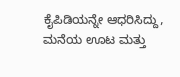ಕೈಪಿಡಿಯನ್ನೇ ಆಧರಿಸಿದ್ದು, ಮನೆಯ ಊಟ ಮತ್ತು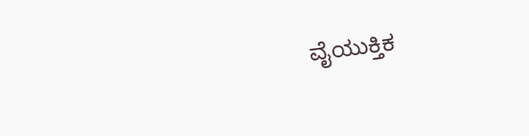ವೈಯುಕ್ತಿಕ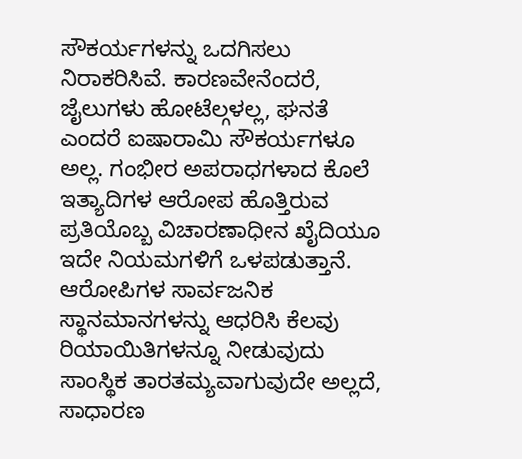ಸೌಕರ್ಯಗಳನ್ನು ಒದಗಿಸಲು ನಿರಾಕರಿಸಿವೆ. ಕಾರಣವೇನೆಂದರೆ, ಜೈಲುಗಳು ಹೋಟೆಲ್ಗಳಲ್ಲ, ಘನತೆ ಎಂದರೆ ಐಷಾರಾಮಿ ಸೌಕರ್ಯಗಳೂ ಅಲ್ಲ. ಗಂಭೀರ ಅಪರಾಧಗಳಾದ ಕೊಲೆ ಇತ್ಯಾದಿಗಳ ಆರೋಪ ಹೊತ್ತಿರುವ ಪ್ರತಿಯೊಬ್ಬ ವಿಚಾರಣಾಧೀನ ಖೈದಿಯೂ ಇದೇ ನಿಯಮಗಳಿಗೆ ಒಳಪಡುತ್ತಾನೆ. ಆರೋಪಿಗಳ ಸಾರ್ವಜನಿಕ ಸ್ಥಾನಮಾನಗಳನ್ನು ಆಧರಿಸಿ ಕೆಲವು ರಿಯಾಯಿತಿಗಳನ್ನೂ ನೀಡುವುದು ಸಾಂಸ್ಥಿಕ ತಾರತಮ್ಯವಾಗುವುದೇ ಅಲ್ಲದೆ, ಸಾಧಾರಣ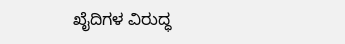ಖೈದಿಗಳ ವಿರುದ್ಧ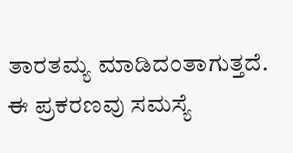ತಾರತಮ್ಯ ಮಾಡಿದಂತಾಗುತ್ತದೆ.
ಈ ಪ್ರಕರಣವು ಸಮಸ್ಯೆ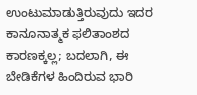ಉಂಟುಮಾಡುತ್ತಿರುವುದು ಇದರ ಕಾನೂನಾತ್ಮಕ ಫಲಿತಾಂಶದ ಕಾರಣಕ್ಕಲ್ಲ; ಬದಲಾಗಿ, ಈ ಬೇಡಿಕೆಗಳ ಹಿಂದಿರುವ ಭಾರಿ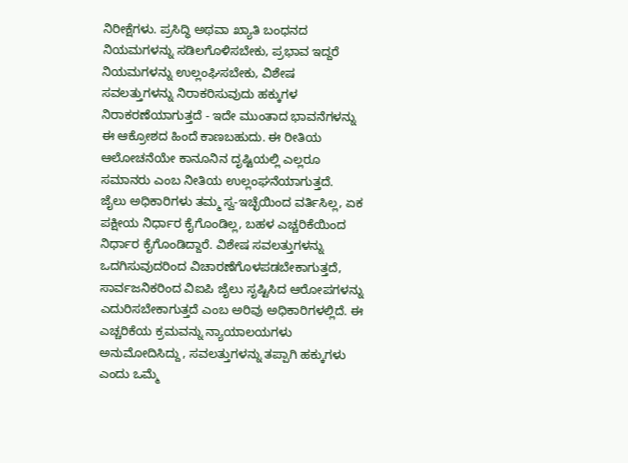ನಿರೀಕ್ಷೆಗಳು. ಪ್ರಸಿದ್ಧಿ ಅಥವಾ ಖ್ಯಾತಿ ಬಂಧನದ ನಿಯಮಗಳನ್ನು ಸಡಿಲಗೊಳಿಸಬೇಕು, ಪ್ರಭಾವ ಇದ್ದರೆ ನಿಯಮಗಳನ್ನು ಉಲ್ಲಂಘಿಸಬೇಕು, ವಿಶೇಷ ಸವಲತ್ತುಗಳನ್ನು ನಿರಾಕರಿಸುವುದು ಹಕ್ಕುಗಳ ನಿರಾಕರಣೆಯಾಗುತ್ತದೆ - ಇದೇ ಮುಂತಾದ ಭಾವನೆಗಳನ್ನು ಈ ಆಕ್ರೋಶದ ಹಿಂದೆ ಕಾಣಬಹುದು. ಈ ರೀತಿಯ ಆಲೋಚನೆಯೇ ಕಾನೂನಿನ ದೃಷ್ಟಿಯಲ್ಲಿ ಎಲ್ಲರೂ ಸಮಾನರು ಎಂಬ ನೀತಿಯ ಉಲ್ಲಂಘನೆಯಾಗುತ್ತದೆ.
ಜೈಲು ಅಧಿಕಾರಿಗಳು ತಮ್ಮ ಸ್ವ-ಇಚ್ಛೆಯಿಂದ ವರ್ತಿಸಿಲ್ಲ, ಏಕ ಪಕ್ಷೀಯ ನಿರ್ಧಾರ ಕೈಗೊಂಡಿಲ್ಲ, ಬಹಳ ಎಚ್ಚರಿಕೆಯಿಂದ ನಿರ್ಧಾರ ಕೈಗೊಂಡಿದ್ದಾರೆ. ವಿಶೇಷ ಸವಲತ್ತುಗಳನ್ನು ಒದಗಿಸುವುದರಿಂದ ವಿಚಾರಣೆಗೊಳಪಡಬೇಕಾಗುತ್ತದೆ, ಸಾರ್ವಜನಿಕರಿಂದ ವಿಐಪಿ ಜೈಲು ಸೃಷ್ಟಿಸಿದ ಆರೋಪಗಳನ್ನು ಎದುರಿಸಬೇಕಾಗುತ್ತದೆ ಎಂಬ ಅರಿವು ಅಧಿಕಾರಿಗಳಲ್ಲಿದೆ. ಈ ಎಚ್ಚರಿಕೆಯ ಕ್ರಮವನ್ನು ನ್ಯಾಯಾಲಯಗಳು ಅನುಮೋದಿಸಿದ್ದು, ಸವಲತ್ತುಗಳನ್ನು ತಪ್ಪಾಗಿ ಹಕ್ಕುಗಳು ಎಂದು ಒಮ್ಮೆ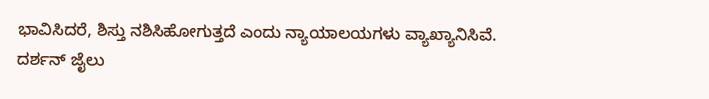ಭಾವಿಸಿದರೆ, ಶಿಸ್ತು ನಶಿಸಿಹೋಗುತ್ತದೆ ಎಂದು ನ್ಯಾಯಾಲಯಗಳು ವ್ಯಾಖ್ಯಾನಿಸಿವೆ.
ದರ್ಶನ್ ಜೈಲು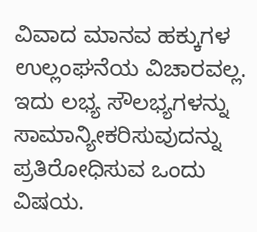ವಿವಾದ ಮಾನವ ಹಕ್ಕುಗಳ ಉಲ್ಲಂಘನೆಯ ವಿಚಾರವಲ್ಲ. ಇದು ಲಭ್ಯ ಸೌಲಭ್ಯಗಳನ್ನು ಸಾಮಾನ್ಯೀಕರಿಸುವುದನ್ನು ಪ್ರತಿರೋಧಿಸುವ ಒಂದು ವಿಷಯ.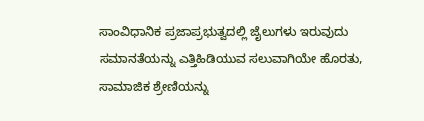ಸಾಂವಿಧಾನಿಕ ಪ್ರಜಾಪ್ರಭುತ್ವದಲ್ಲಿ ಜೈಲುಗಳು ಇರುವುದು ಸಮಾನತೆಯನ್ನು ಎತ್ತಿಹಿಡಿಯುವ ಸಲುವಾಗಿಯೇ ಹೊರತು, ಸಾಮಾಜಿಕ ಶ್ರೇಣಿಯನ್ನು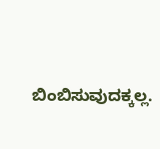ಬಿಂಬಿಸುವುದಕ್ಕಲ್ಲ.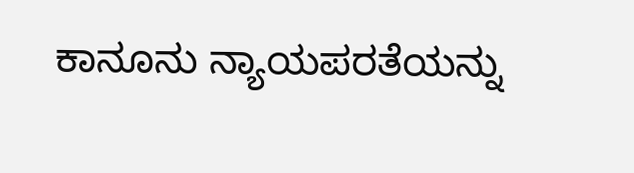ಕಾನೂನು ನ್ಯಾಯಪರತೆಯನ್ನು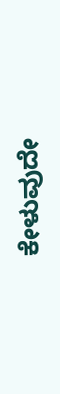ಕೇಳುವುದೇ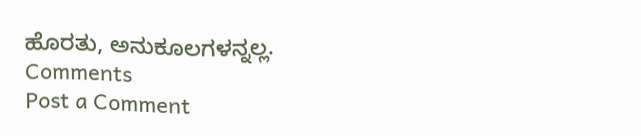ಹೊರತು, ಅನುಕೂಲಗಳನ್ನಲ್ಲ.
Comments
Post a Comment